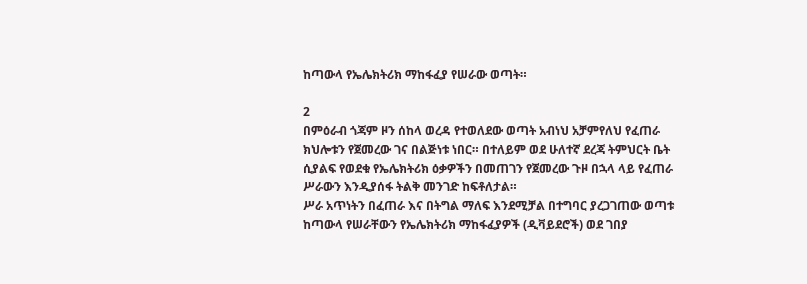ከጣውላ የኤሌክትሪክ ማከፋፈያ የሠራው ወጣት።

2
በምዕራብ ጎጃም ዞን ሰከላ ወረዳ የተወለደው ወጣት አብነህ አቻምየለህ የፈጠራ ክህሎቱን የጀመረው ገና በልጅነቱ ነበር። በተለይም ወደ ሁለተኛ ደረጃ ትምህርት ቤት ሲያልፍ የወደቁ የኤሌክትሪክ ዕቃዎችን በመጠገን የጀመረው ጉዞ በኋላ ላይ የፈጠራ ሥራውን እንዲያሰፋ ትልቅ መንገድ ከፍቶለታል።
ሥራ አጥነትን በፈጠራ እና በትግል ማለፍ እንደሚቻል በተግባር ያረጋገጠው ወጣቱ ከጣውላ የሠራቸውን የኤሌክትሪክ ማከፋፈያዎች (ዲቫይደሮች) ወደ ገበያ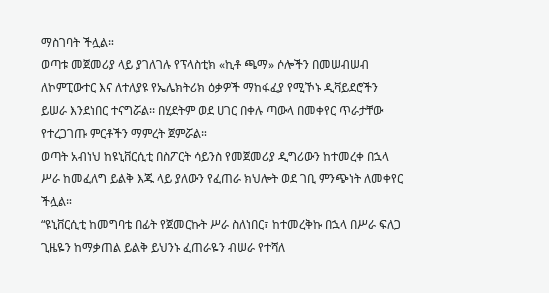ማስገባት ችሏል።
ወጣቱ መጀመሪያ ላይ ያገለገሉ የፕላስቲክ «ኪቶ ጫማ» ሶሎችን በመሠብሠብ ለኮምፒውተር እና ለተለያዩ የኤሌክትሪክ ዕቃዎች ማከፋፈያ የሚኾኑ ዲቫይደሮችን ይሠራ እንደነበር ተናግሯል፡፡ በሂደትም ወደ ሀገር በቀሉ ጣውላ በመቀየር ጥራታቸው የተረጋገጡ ምርቶችን ማምረት ጀምሯል።
ወጣት አብነህ ከዩኒቨርሲቲ በስፖርት ሳይንስ የመጀመሪያ ዲግሪውን ከተመረቀ በኋላ ሥራ ከመፈለግ ይልቅ እጁ ላይ ያለውን የፈጠራ ክህሎት ወደ ገቢ ምንጭነት ለመቀየር ችሏል።
“ዩኒቨርሲቲ ከመግባቴ በፊት የጀመርኩት ሥራ ስለነበር፣ ከተመረቅኩ በኋላ በሥራ ፍለጋ ጊዜዬን ከማቃጠል ይልቅ ይህንኑ ፈጠራዬን ብሠራ የተሻለ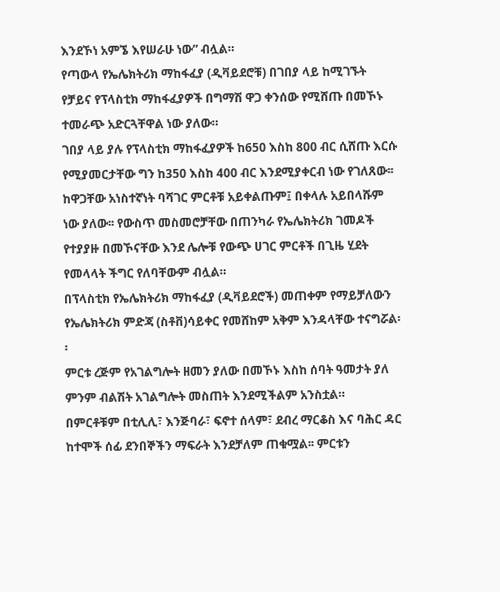እንደኾነ አምኜ እየሠራሁ ነው” ብሏል።
የጣውላ የኤሌክትሪክ ማከፋፈያ (ዲቫይደሮቹ) በገበያ ላይ ከሚገኙት የቻይና የፕላስቲክ ማከፋፈያዎች በግማሽ ዋጋ ቀንሰው የሚሸጡ በመኾኑ ተመራጭ አድርጓቸዋል ነው ያለው።
ገበያ ላይ ያሉ የፕላስቲክ ማከፋፈያዎች ከ650 እስከ 800 ብር ሲሸጡ እርሱ የሚያመርታቸው ግን ከ350 እስከ 400 ብር እንደሚያቀርብ ነው የገለጸው፡፡
ከዋጋቸው አነስተኛነት ባሻገር ምርቶቹ አይቀልጡም፤ በቀላሉ አይበላሹም ነው ያለው፡፡ የውስጥ መስመሮቻቸው በጠንካራ የኤሌክትሪክ ገመዶች የተያያዙ በመኾናቸው እንደ ሌሎቹ የውጭ ሀገር ምርቶች በጊዜ ሂደት የመላላት ችግር የለባቸውም ብሏል።
በፕላስቲክ የኤሌክትሪክ ማከፋፈያ (ዲቫይደሮች) መጠቀም የማይቻለውን የኤሌክትሪክ ምድጃ (ስቶቨ)ሳይቀር የመሸከም አቅም እንዳላቸው ተናግሯል፡፡
ምርቱ ረጅም የአገልግሎት ዘመን ያለው በመኾኑ እስከ ሰባት ዓመታት ያለ ምንም ብልሽት አገልግሎት መስጠት እንደሚችልም አንስቷል።
በምርቶቹም በቲሊሊ፣ እንጅባራ፣ ፍኖተ ሰላም፣ ደብረ ማርቆስ እና ባሕር ዳር ከተሞች ሰፊ ደንበኞችን ማፍራት እንደቻለም ጠቁሟል፡፡ ምርቱን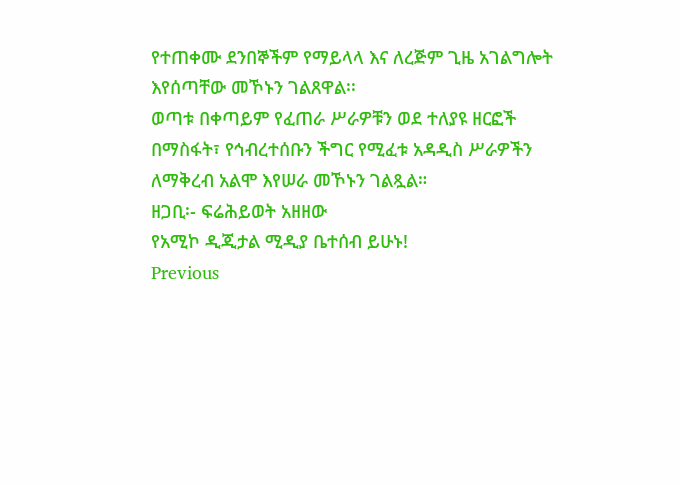የተጠቀሙ ደንበኞችም የማይላላ እና ለረጅም ጊዜ አገልግሎት እየሰጣቸው መኾኑን ገልጸዋል፡፡
ወጣቱ በቀጣይም የፈጠራ ሥራዎቹን ወደ ተለያዩ ዘርፎች በማስፋት፣ የኅብረተሰቡን ችግር የሚፈቱ አዳዲስ ሥራዎችን ለማቅረብ አልሞ እየሠራ መኾኑን ገልጿል።
ዘጋቢ፡- ፍሬሕይወት አዘዘው
የአሚኮ ዲጂታል ሚዲያ ቤተሰብ ይሁኑ!
Previous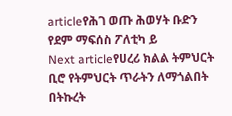articleየሕገ ወጡ ሕወሃት ቡድን የደም ማፍሰስ ፖለቲካ ይ
Next articleየሀረሪ ክልል ትምህርት ቢሮ የትምህርት ጥራትን ለማጎልበት በትኩረት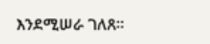እንደሚሠራ ገለጸ።